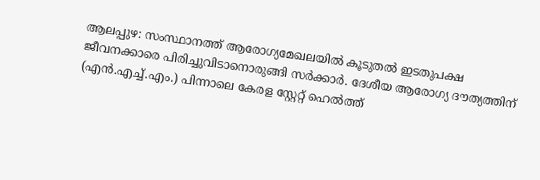ആലപ്പുഴ: സംസ്ഥാനത്ത് ആരോഗ്യമേഖലയിൽ കൂടുതൽ ഇടതുപക്ഷ ജീവനക്കാരെ പിരിച്ചുവിടാനൊരുങ്ങി സർക്കാർ. ദേശീയ ആരോഗ്യ ദൗത്യത്തിന് (എൻ.എച്ച്.എം.) പിന്നാലെ കേരള സ്റ്റേറ്റ് ഹെൽത്ത്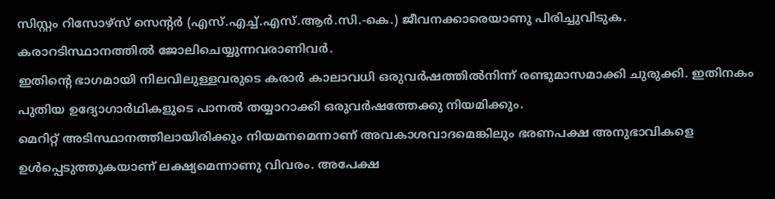സിസ്റ്റം റിസോഴ്സ് സെന്റർ (എസ്.എച്ച്.എസ്.ആർ.സി.-കെ.) ജീവനക്കാരെയാണു പിരിച്ചുവിടുക. കരാറടിസ്ഥാനത്തിൽ ജോലിചെയ്യുന്നവരാണിവർ.
ഇതിന്റെ ഭാഗമായി നിലവിലുള്ളവരുടെ കരാർ കാലാവധി ഒരുവർഷത്തിൽനിന്ന് രണ്ടുമാസമാക്കി ചുരുക്കി. ഇതിനകം പുതിയ ഉദ്യോഗാർഥികളുടെ പാനൽ തയ്യാറാക്കി ഒരുവർഷത്തേക്കു നിയമിക്കും.
മെറിറ്റ് അടിസ്ഥാനത്തിലായിരിക്കും നിയമനമെന്നാണ് അവകാശവാദമെങ്കിലും ഭരണപക്ഷ അനുഭാവികളെ ഉൾപ്പെടുത്തുകയാണ് ലക്ഷ്യമെന്നാണു വിവരം. അപേക്ഷ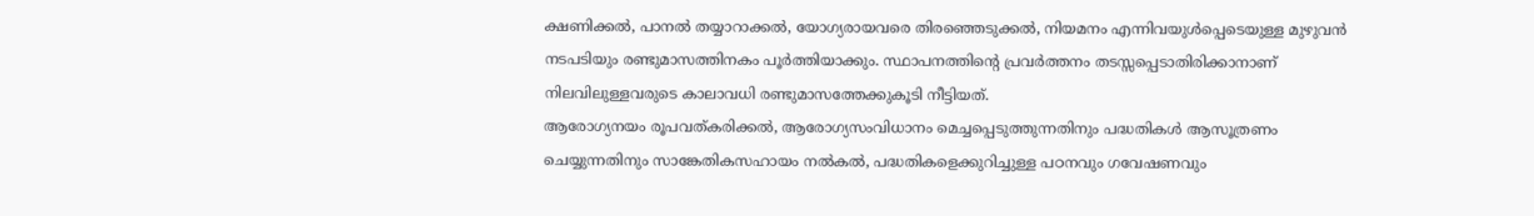ക്ഷണിക്കൽ, പാനൽ തയ്യാറാക്കൽ, യോഗ്യരായവരെ തിരഞ്ഞെടുക്കൽ, നിയമനം എന്നിവയുൾപ്പെടെയുള്ള മുഴുവൻ നടപടിയും രണ്ടുമാസത്തിനകം പൂർത്തിയാക്കും. സ്ഥാപനത്തിന്റെ പ്രവർത്തനം തടസ്സപ്പെടാതിരിക്കാനാണ് നിലവിലുള്ളവരുടെ കാലാവധി രണ്ടുമാസത്തേക്കുകൂടി നീട്ടിയത്.
ആരോഗ്യനയം രൂപവത്കരിക്കൽ, ആരോഗ്യസംവിധാനം മെച്ചപ്പെടുത്തുന്നതിനും പദ്ധതികൾ ആസൂത്രണം ചെയ്യുന്നതിനും സാങ്കേതികസഹായം നൽകൽ, പദ്ധതികളെക്കുറിച്ചുള്ള പഠനവും ഗവേഷണവും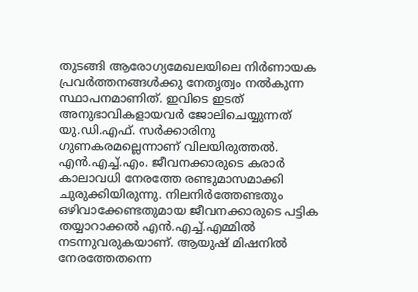തുടങ്ങി ആരോഗ്യമേഖലയിലെ നിർണായക പ്രവർത്തനങ്ങൾക്കു നേതൃത്വം നൽകുന്ന സ്ഥാപനമാണിത്. ഇവിടെ ഇടത് അനുഭാവികളായവർ ജോലിചെയ്യുന്നത് യു.ഡി.എഫ്. സർക്കാരിനു ഗുണകരമല്ലെന്നാണ് വിലയിരുത്തൽ.
എൻ.എച്ച്.എം. ജീവനക്കാരുടെ കരാർ കാലാവധി നേരത്തേ രണ്ടുമാസമാക്കി ചുരുക്കിയിരുന്നു. നിലനിർത്തേണ്ടതും ഒഴിവാക്കേണ്ടതുമായ ജീവനക്കാരുടെ പട്ടിക തയ്യാറാക്കൽ എൻ.എച്ച്.എമ്മിൽ നടന്നുവരുകയാണ്. ആയുഷ് മിഷനിൽ നേരത്തേതന്നെ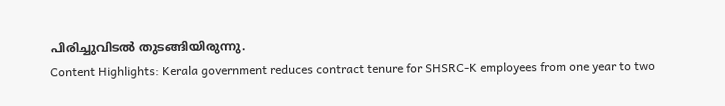പിരിച്ചുവിടൽ തുടങ്ങിയിരുന്നു.
Content Highlights: Kerala government reduces contract tenure for SHSRC-K employees from one year to two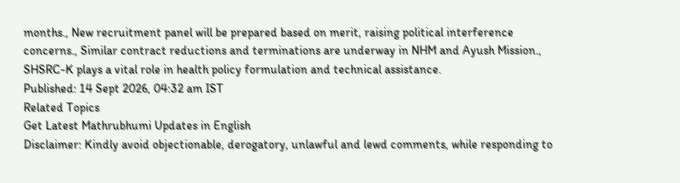months., New recruitment panel will be prepared based on merit, raising political interference concerns., Similar contract reductions and terminations are underway in NHM and Ayush Mission., SHSRC-K plays a vital role in health policy formulation and technical assistance.
Published: 14 Sept 2026, 04:32 am IST
Related Topics
Get Latest Mathrubhumi Updates in English
Disclaimer: Kindly avoid objectionable, derogatory, unlawful and lewd comments, while responding to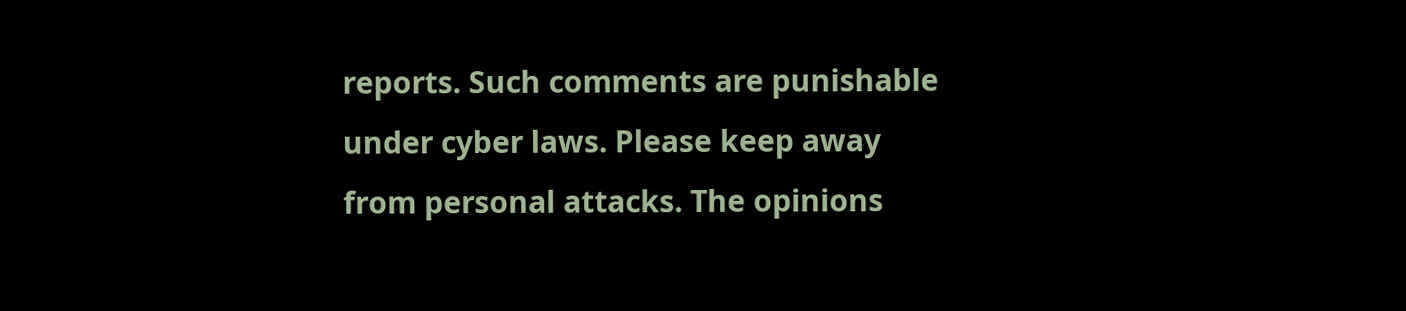reports. Such comments are punishable under cyber laws. Please keep away from personal attacks. The opinions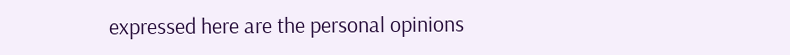expressed here are the personal opinions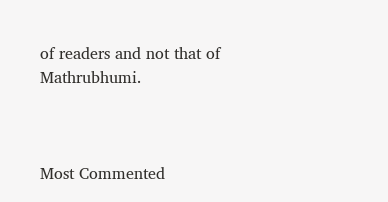of readers and not that of Mathrubhumi.



Most Commented